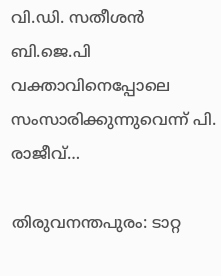വി.ഡി. സതീശൻ ബി.ജെ.പി വക്താവിനെപ്പോലെ സംസാരിക്കുന്നുവെന്ന് പി. രാജീവ്…

തിരുവനന്തപുരം: ടാറ്റ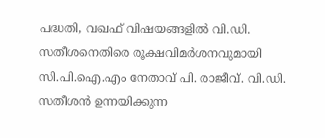പദ്ധതി, വഖഫ് വിഷയങ്ങളിൽ വി.ഡി. സതീശനെതിരെ രൂക്ഷവിമർശനവുമായി സി.പി.ഐ.എം നേതാവ് പി. രാജീവ്. വി.ഡി. സതീശൻ ഉന്നയിക്കുന്ന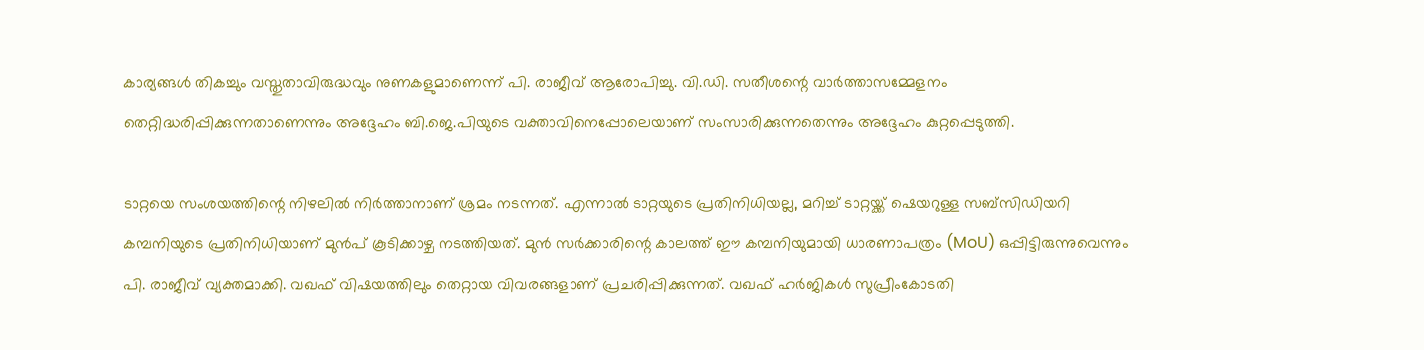കാര്യങ്ങൾ തികച്ചും വസ്തുതാവിരുദ്ധവും നുണകളുമാണെന്ന് പി. രാജീവ് ആരോപിച്ചു. വി.ഡി. സതീശന്റെ വാർത്താസമ്മേളനം തെറ്റിദ്ധരിപ്പിക്കുന്നതാണെന്നും അദ്ദേഹം ബി.ജെ.പിയുടെ വക്താവിനെപ്പോലെയാണ് സംസാരിക്കുന്നതെന്നും അദ്ദേഹം കുറ്റപ്പെടുത്തി.

ടാറ്റയെ സംശയത്തിന്റെ നിഴലിൽ നിർത്താനാണ് ശ്രമം നടന്നത്. എന്നാൽ ടാറ്റയുടെ പ്രതിനിധിയല്ല, മറിച്ച് ടാറ്റയ്ക്ക് ഷെയറുള്ള സബ്‌സിഡിയറി കമ്പനിയുടെ പ്രതിനിധിയാണ് മുൻപ് കൂടിക്കാഴ്ച നടത്തിയത്. മുൻ സർക്കാരിന്റെ കാലത്ത് ഈ കമ്പനിയുമായി ധാരണാപത്രം (MoU) ഒപ്പിട്ടിരുന്നുവെന്നും പി. രാജീവ് വ്യക്തമാക്കി. വഖഫ് വിഷയത്തിലും തെറ്റായ വിവരങ്ങളാണ് പ്രചരിപ്പിക്കുന്നത്. വഖഫ് ഹർജികൾ സുപ്രീംകോടതി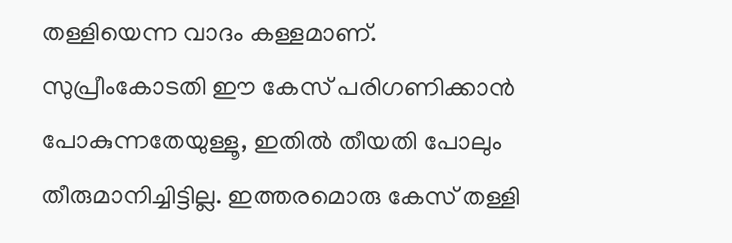തള്ളിയെന്ന വാദം കള്ളമാണ്. സുപ്രീംകോടതി ഈ കേസ് പരിഗണിക്കാൻ പോകുന്നതേയുള്ളൂ, ഇതിൽ തീയതി പോലും തീരുമാനിച്ചിട്ടില്ല. ഇത്തരമൊരു കേസ് തള്ളി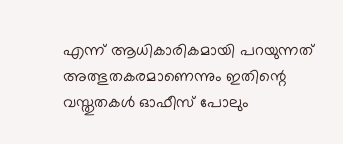എന്ന് ആധികാരികമായി പറയുന്നത് അത്ഭുതകരമാണെന്നും ഇതിന്റെ വസ്തുതകൾ ഓഫീസ് പോലും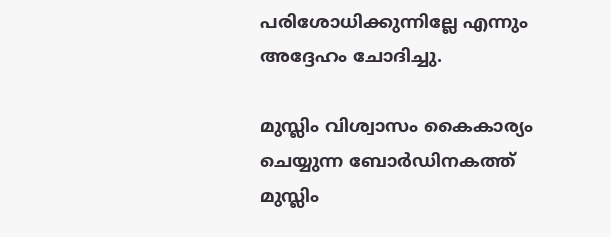പരിശോധിക്കുന്നില്ലേ എന്നും അദ്ദേഹം ചോദിച്ചു.

മുസ്ലിം വിശ്വാസം കൈകാര്യം ചെയ്യുന്ന ബോർഡിനകത്ത് മുസ്ലിം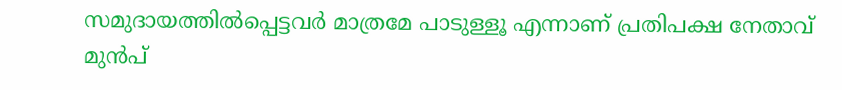സമുദായത്തിൽപ്പെട്ടവർ മാത്രമേ പാടുള്ളൂ എന്നാണ് പ്രതിപക്ഷ നേതാവ് മുൻപ്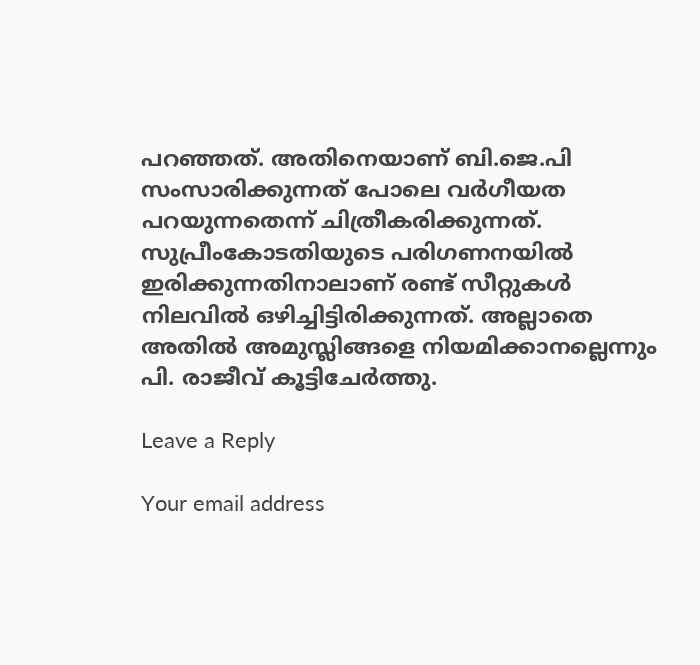പറഞ്ഞത്. അതിനെയാണ് ബി.ജെ.പി സംസാരിക്കുന്നത് പോലെ വർഗീയത പറയുന്നതെന്ന് ചിത്രീകരിക്കുന്നത്. സുപ്രീംകോടതിയുടെ പരിഗണനയിൽ ഇരിക്കുന്നതിനാലാണ് രണ്ട് സീറ്റുകൾ നിലവിൽ ഒഴിച്ചിട്ടിരിക്കുന്നത്. അല്ലാതെ അതിൽ അമുസ്ലിങ്ങളെ നിയമിക്കാനല്ലെന്നും പി. രാജീവ് കൂട്ടിചേർത്തു.

Leave a Reply

Your email address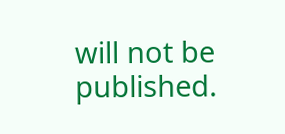will not be published.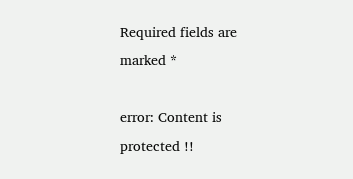Required fields are marked *

error: Content is protected !!